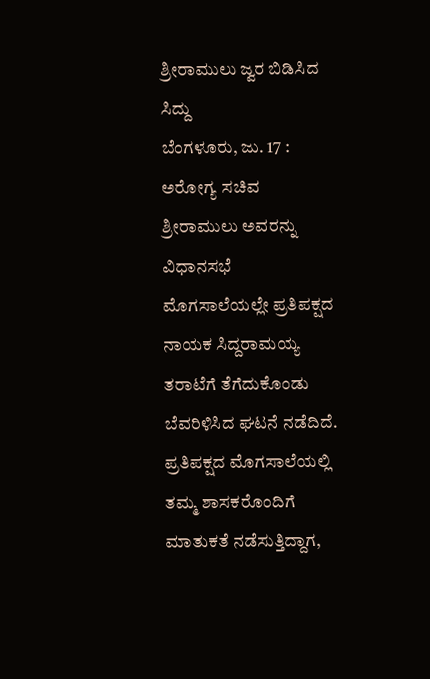ಶ್ರೀರಾಮುಲು ಜ್ವರ ಬಿಡಿಸಿದ ಸಿದ್ದು
ಬೆಂಗಳೂರು, ಜು. 17 : ಅರೋಗ್ಯ ಸಚಿವ ಶ್ರೀರಾಮುಲು ಅವರನ್ನು ವಿಧಾನಸಭೆ ಮೊಗಸಾಲೆಯಲ್ಲೇ ಪ್ರತಿಪಕ್ಷದ ನಾಯಕ ಸಿದ್ದರಾಮಯ್ಯ ತರಾಟೆಗೆ ತೆಗೆದುಕೊಂಡು ಬೆವರಿಳಿಸಿದ ಘಟನೆ ನಡೆದಿದೆ. ಪ್ರತಿಪಕ್ಷದ ಮೊಗಸಾಲೆಯಲ್ಲಿ ತಮ್ಮ ಶಾಸಕರೊಂದಿಗೆ ಮಾತುಕತೆ ನಡೆಸುತ್ತಿದ್ದಾಗ,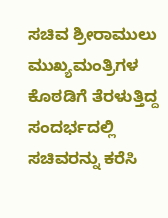ಸಚಿವ ಶ್ರೀರಾಮುಲು ಮುಖ್ಯಮಂತ್ರಿಗಳ ಕೊಠಡಿಗೆ ತೆರಳುತ್ತಿದ್ದ ಸಂದರ್ಭದಲ್ಲಿ ಸಚಿವರನ್ನು ಕರೆಸಿ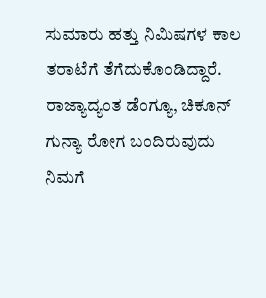ಸುಮಾರು ಹತ್ತು ನಿಮಿಷಗಳ ಕಾಲ ತರಾಟೆಗೆ ತೆಗೆದುಕೊಂಡಿದ್ದಾರೆ.
ರಾಜ್ಯಾದ್ಯಂತ ಡೆಂಗ್ಯೂ, ಚಿಕೂನ್ ಗುನ್ಯಾ ರೋಗ ಬಂದಿರುವುದು ನಿಮಗೆ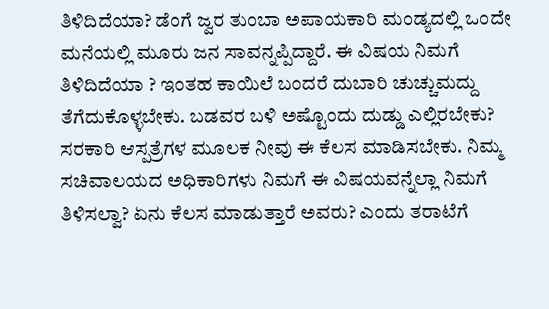ತಿಳಿದಿದೆಯಾ? ಡೆಂಗೆ ಜ್ವರ ತುಂಬಾ ಅಪಾಯಕಾರಿ ಮಂಡ್ಯದಲ್ಲಿ ಒಂದೇ ಮನೆಯಲ್ಲಿ ಮೂರು ಜನ ಸಾವನ್ನಪ್ಪಿದ್ದಾರೆ. ಈ ವಿಷಯ ನಿಮಗೆ ತಿಳಿದಿದೆಯಾ ? ಇಂತಹ ಕಾಯಿಲೆ ಬಂದರೆ ದುಬಾರಿ ಚುಚ್ಚುಮದ್ದು ತೆಗೆದುಕೊಳ್ಳಬೇಕು. ಬಡವರ ಬಳಿ ಅಷ್ಟೊಂದು ದುಡ್ಡು ಎಲ್ಲಿರಬೇಕು? ಸರಕಾರಿ ಆಸ್ಪತ್ರೆಗಳ ಮೂಲಕ ನೀವು ಈ ಕೆಲಸ ಮಾಡಿಸಬೇಕು. ನಿಮ್ಮ ಸಚಿವಾಲಯದ ಅಧಿಕಾರಿಗಳು ನಿಮಗೆ ಈ ವಿಷಯವನ್ನೆಲ್ಲಾ ನಿಮಗೆ ತಿಳಿಸಲ್ವಾ? ಏನು ಕೆಲಸ ಮಾಡುತ್ತಾರೆ ಅವರು? ಎಂದು ತರಾಟೆಗೆ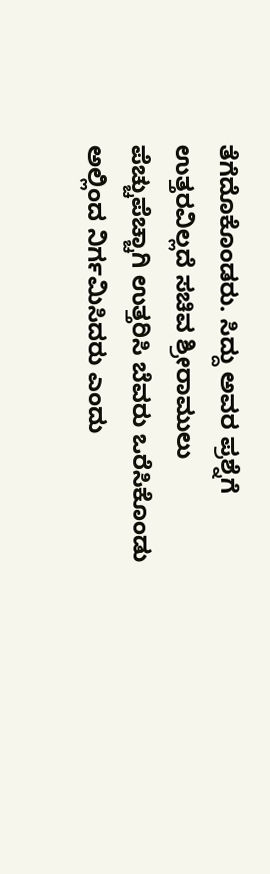ತೆಗೆದೊಕೊಂಡರು. ಸಿದ್ದು ಅವರ ಪ್ರಶ್ನೆಗೆ ಉತ್ತರವಿಲ್ಲದೆ ಸಚಿವ ಶ್ರೀರಾಮುಲು ಪೆಚ್ಚುಪೆಚ್ಚಾಗಿ ಉತ್ತರಿಸಿ ಬೆವರು ಒರೆಸಿಕೊಂಡು ಅಲ್ಲಿಂದ ನಿರ್ಗಮಿಸಿದರು ಎಂದು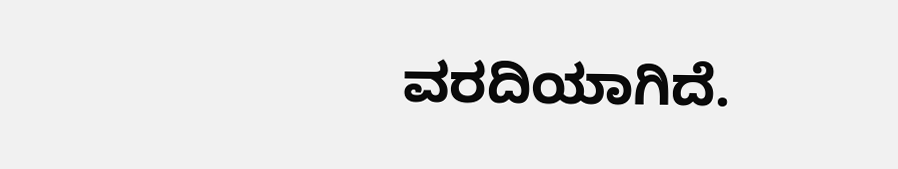ವರದಿಯಾಗಿದೆ.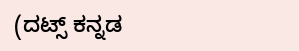(ದಟ್ಸ್ ಕನ್ನಡ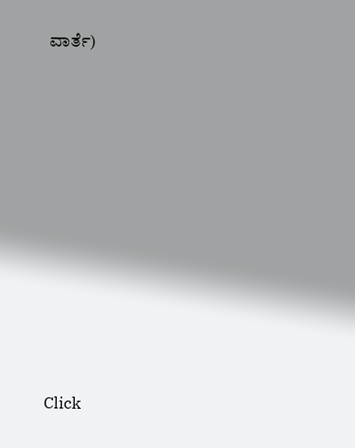ವಾರ್ತೆ)











Click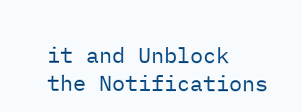it and Unblock the Notifications